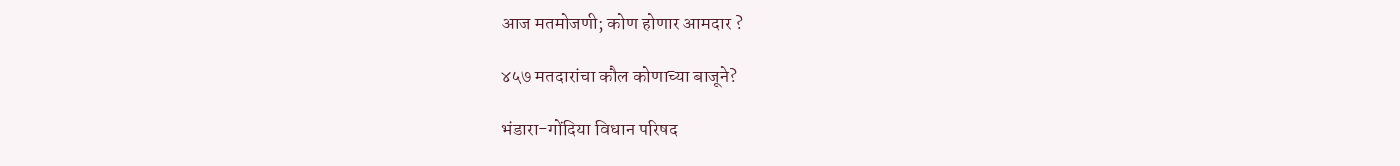आज मतमोजणी; कोण होणार आमदार ?

४५७ मतदारांचा कौल कोणाच्या बाजूने?

भंडारा-गोंदिया विधान परिषद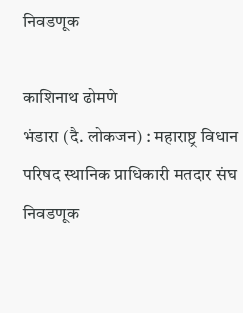निवडणूक

काशिनाथ ढोमणे
भंडारा (दै. लोकजन) : महाराष्ट्र विधान परिषद स्थानिक प्राधिकारी मतदार संघ निवडणूक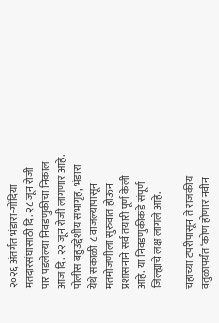२०२६ अंतर्गत भंडारा-गोंदिया मतदारसंघासाठी दि. २८ जून रोजी पार पडलेल्या निवडणुकीचा निकाल आज दि. २२ जून रोजी लागणार आहे. पोलीस बहुउद्देशीय सभागृह, भंडारा येथे सकाळी ८ वाजल्यापासून मतमोजणीला सुरुवात होऊन प्रशासनाने सर्व तयारी पूर्ण केली आहे. या निवडणुकीकडे संपूर्ण जिल्ह्याचे लक्ष लागले आहे.

चहाच्या टपरीपासून ते राजकीय वतुळापर्यंत ‘कोण होणार नवीन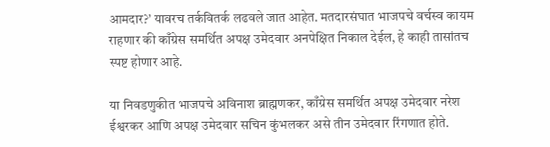आमदार?’ यावरच तर्कवितर्क लढवले जात आहेत. मतदारसंघात भाजपचे वर्चस्व कायम राहणार की काँग्रेस समर्थित अपक्ष उमेदवार अनपेक्षित निकाल देईल, हे काही तासांतच स्पष्ट होणार आहे.

या निवडणुकीत भाजपचे अविनाश ब्राह्मणकर, काँग्रेस समर्थित अपक्ष उमेदवार नरेश ईश्वरकर आणि अपक्ष उमेदवार सचिन कुंभलकर असे तीन उमेदवार रिंगणात होते.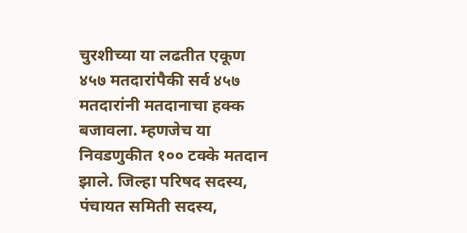चुरशीच्या या लढतीत एकूण ४५७ मतदारांपैकी सर्व ४५७ मतदारांनी मतदानाचा हक्क बजावला. म्हणजेच या निवडणुकीत १०० टक्के मतदान झाले. जिल्हा परिषद सदस्य, पंचायत समिती सदस्य,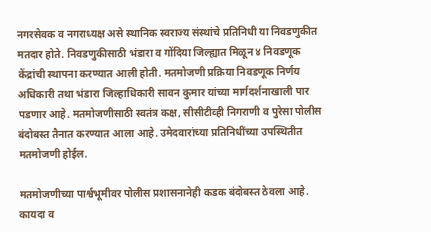नगरसेवक व नगराध्यक्ष असे स्थानिक स्वराज्य संस्थांचे प्रतिनिधी या निवडणुकीत मतदार होते. निवडणुकीसाठी भंडारा व गोंदिया जिल्ह्यात मिळून ४ निवडणूक केंद्रांची स्थापना करण्यात आली होती. मतमोजणी प्रक्रिया निवडणूक निर्णय अधिकारी तथा भंडारा जिल्हाधिकारी सावन कुमार यांच्या मार्गदर्शनाखाली पार पडणार आहे. मतमोजणीसाठी स्वतंत्र कक्ष, सीसीटीव्ही निगराणी व पुरेसा पोलीस बंदोबस्त तैनात करण्यात आला आहे. उमेदवारांच्या प्रतिनिधींच्या उपस्थितीत मतमोजणी होईल.

मतमोजणीच्या पार्श्वभूमीवर पोलीस प्रशासनानेही कडक बंदोबस्त ठेवला आहे. कायदा व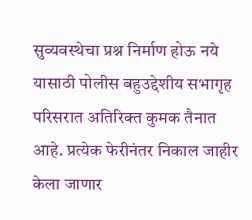सुव्यवस्थेचा प्रश्न निर्माण होऊ नये यासाठी पोलीस बहुउद्देशीय सभागृह परिसरात अतिरिक्त कुमक तैनात आहे. प्रत्येक फेरीनंतर निकाल जाहीर केला जाणार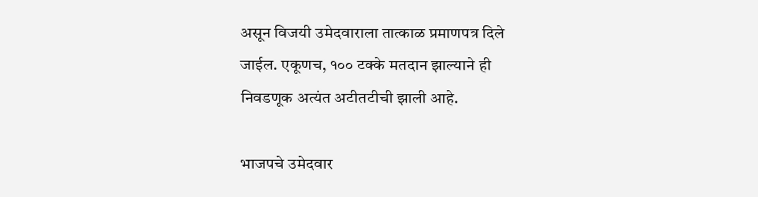असून विजयी उमेदवाराला तात्काळ प्रमाणपत्र दिले जाईल. एकूणच, १०० टक्के मतदान झाल्याने ही निवडणूक अत्यंत अटीतटीची झाली आहे.

भाजपचे उमेदवार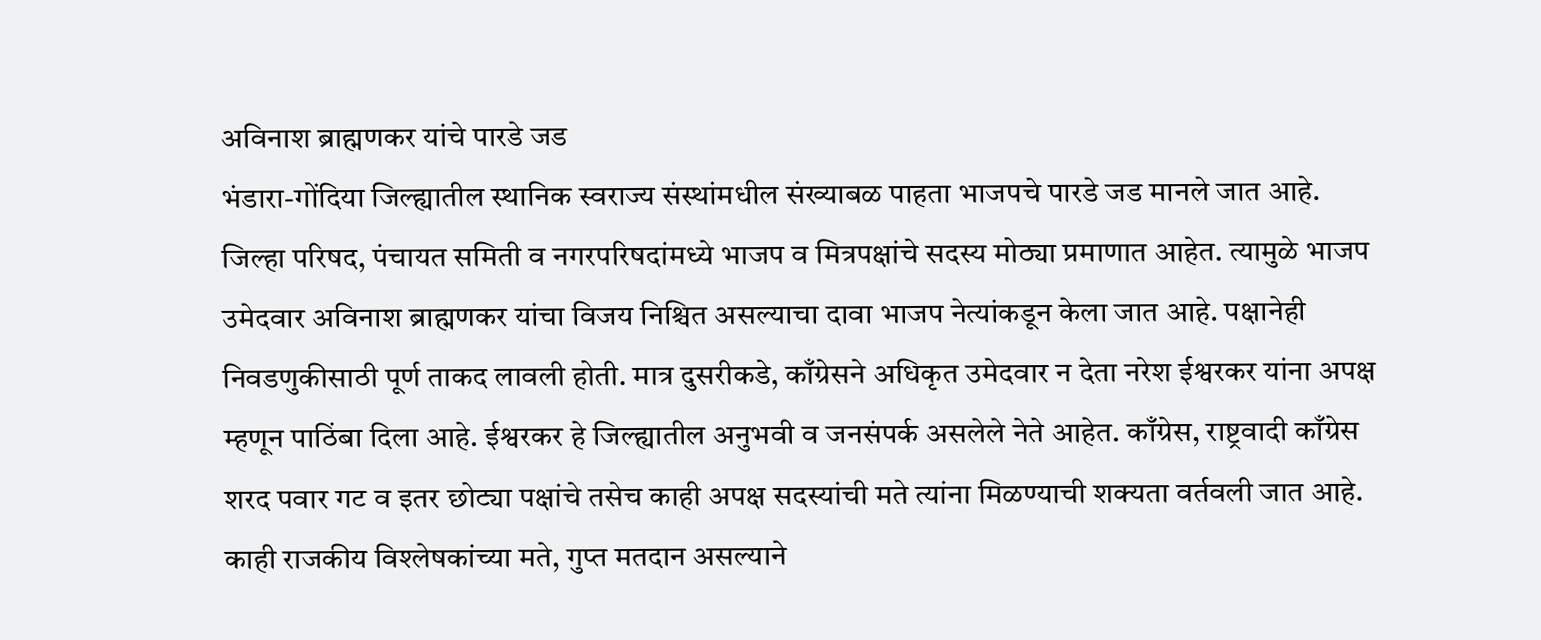अविनाश ब्राह्मणकर यांचे पारडे जड
भंडारा-गोंदिया जिल्ह्यातील स्थानिक स्वराज्य संस्थांमधील संख्याबळ पाहता भाजपचे पारडे जड मानले जात आहे. जिल्हा परिषद, पंचायत समिती व नगरपरिषदांमध्ये भाजप व मित्रपक्षांचे सदस्य मोठ्या प्रमाणात आहेत. त्यामुळे भाजप उमेदवार अविनाश ब्राह्मणकर यांचा विजय निश्चित असल्याचा दावा भाजप नेत्यांकडून केला जात आहे. पक्षानेही निवडणुकीसाठी पूर्ण ताकद लावली होती. मात्र दुसरीकडे, काँग्रेसने अधिकृत उमेदवार न देता नरेश ईश्वरकर यांना अपक्ष म्हणून पाठिंबा दिला आहे. ईश्वरकर हे जिल्ह्यातील अनुभवी व जनसंपर्क असलेले नेते आहेत. काँग्रेस, राष्ट्रवादी काँग्रेस शरद पवार गट व इतर छोट्या पक्षांचे तसेच काही अपक्ष सदस्यांची मते त्यांना मिळण्याची शक्यता वर्तवली जात आहे. काही राजकीय विश्लेषकांच्या मते, गुप्त मतदान असल्याने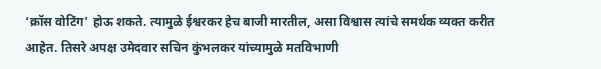‘क्रॉस वोटिंग’ होऊ शकते. त्यामुळे ईश्वरकर हेच बाजी मारतील, असा विश्वास त्यांचे समर्थक व्यक्त करीत आहेत. तिसरे अपक्ष उमेदवार सचिन कुंभलकर यांच्यामुळे मतविभाणी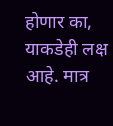होणार का, याकडेही लक्ष आहे. मात्र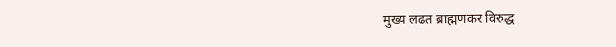मुख्य लढत ब्राह्मणकर विरुद्ध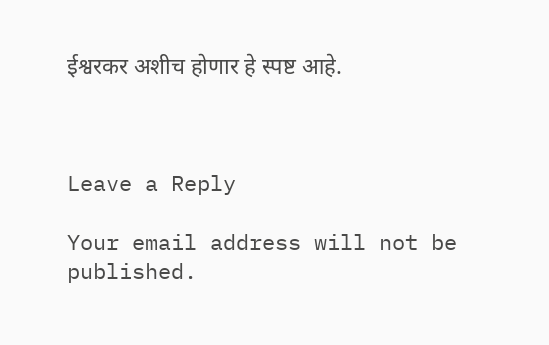ईश्वरकर अशीच होणार हे स्पष्ट आहे.



Leave a Reply

Your email address will not be published.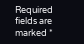Required fields are marked *